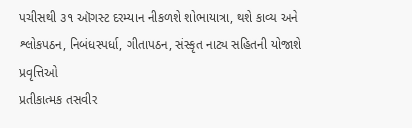પચીસથી ૩૧ ઑગસ્ટ દરમ્યાન નીકળશે શોભાયાત્રા, થશે કાવ્ય અને શ્લોકપઠન, નિબંધસ્પર્ધા, ગીતાપઠન, સંસ્કૃત નાટ્ય સહિતની યોજાશે પ્રવૃત્તિઓ
પ્રતીકાત્મક તસવીર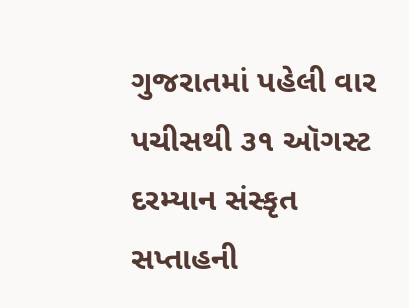ગુજરાતમાં પહેલી વાર પચીસથી ૩૧ ઑગસ્ટ દરમ્યાન સંસ્કૃત સપ્તાહની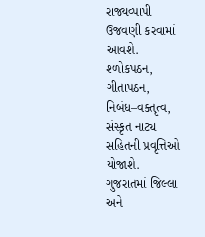રાજ્યવ્પાપી ઉજવણી કરવામાં આવશે. શ્ળોકપઠન, ગીતાપઠન, નિબંધ–વક્તૃત્વ, સંસ્કૃત નાટ્ય સહિતની પ્રવૃત્તિઓ યોજાશે.
ગુજરાતમાં જિલ્લા અને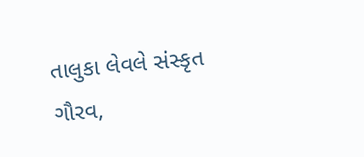તાલુકા લેવલે સંસ્કૃત ગૌરવ,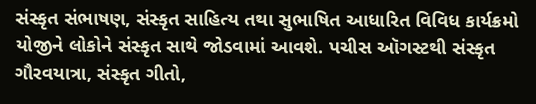સંસ્કૃત સંભાષણ, સંસ્કૃત સાહિત્ય તથા સુભાષિત આધારિત વિવિધ કાર્યક્રમો યોજીને લોકોને સંસ્કૃત સાથે જોડવામાં આવશે. પચીસ ઑગસ્ટથી સંસ્કૃત ગૌરવયાત્રા, સંસ્કૃત ગીતો,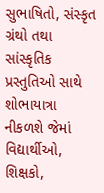સુભાષિતો, સંસ્કૃત ગ્રંથો તથા સાંસ્કૃતિક પ્રસ્તુતિઓ સાથે શોભાયાત્રા નીકળશે જેમાં વિદ્યાર્થીઓ, શિક્ષકો,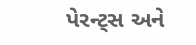પેરન્ટ્સ અને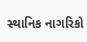સ્થાનિક નાગરિકો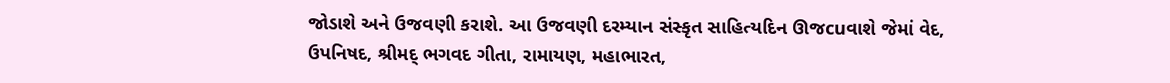જોડાશે અને ઉજવણી કરાશે. આ ઉજવણી દરમ્યાન સંસ્કૃત સાહિત્યદિન ઊજcuવાશે જેમાં વેદ, ઉપનિષદ, શ્રીમદ્ ભગવદ ગીતા, રામાયણ, મહાભારત,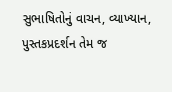સુભાષિતોનું વાચન, વ્યાખ્યાન, પુસ્તકપ્રદર્શન તેમ જ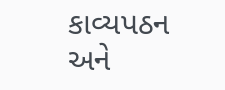કાવ્યપઠન અને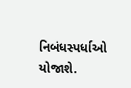નિબંધસ્પર્ધાઓ યોજાશે.